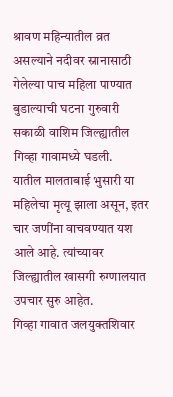श्रावण महिन्यातील व्रत असल्याने नदीवर स्नानासाठी गेलेल्या पाच महिला पाण्यात बुडाल्याची घटना गुरुवारी सकाळी वाशिम जिल्ह्यातील गिव्हा गावामध्ये घडली.
यातील मालताबाई भुसारी या महिलेचा मृत्यू झाला असून, इतर चार जणींना वाचवण्यात यश आले आहे. त्यांच्यावर जिल्ह्यातील खासगी रुग्णालयात उपचार सुरु आहेत.
गिव्हा गावात जलयुक्तशिवार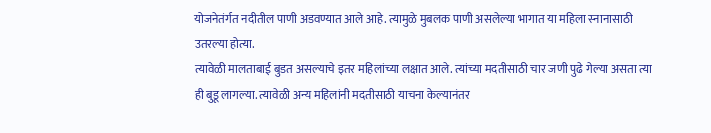योजनेतंर्गत नदीतील पाणी अडवण्यात आले आहे. त्यामुळे मुबलक पाणी असलेल्या भागात या महिला स्नानासाठी उतरल्या होत्या.
त्यावेळी मालताबाई बुडत असल्याचे इतर महिलांच्या लक्षात आले. त्यांच्या मदतीसाठी चार जणी पुढे गेल्या असता त्या ही बुडू लागल्या. त्यावेळी अन्य महिलांनी मदतीसाठी याचना केल्यानंतर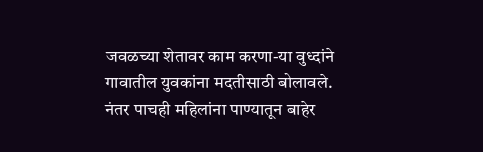जवळच्या शेतावर काम करणा-या वुध्दांने गावातील युवकांना मदतीसाठी बोलावले. नंतर पाचही महिलांना पाण्यातून बाहेर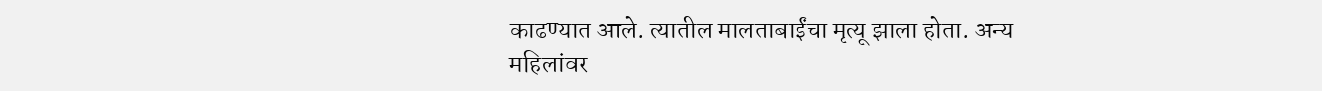काढण्यात आले. त्यातील मालताबाईंचा मृत्यू झाला होता. अन्य महिलांवर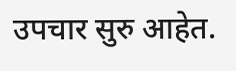उपचार सुरु आहेत.